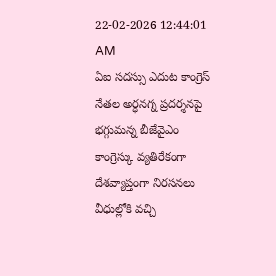22-02-2026 12:44:01 AM
ఏఐ సదస్సు ఎదుట కాంగ్రెస్ నేతల అర్ధనగ్న ప్రదర్శనపై భగ్గుమన్న బీజేవైఎం
కాంగ్రెస్కు వ్యతిరేకంగా దేశవ్యాప్తంగా నిరసనలు
వీధుల్లోకి వచ్చి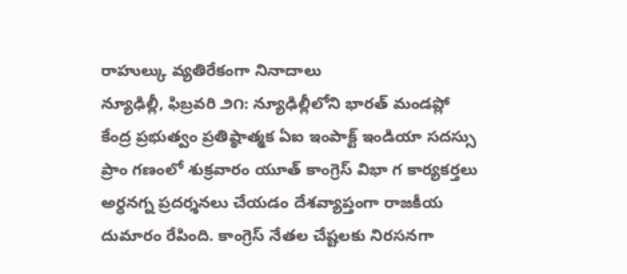రాహుల్కు వ్యతిరేకంగా నినాదాలు
న్యూఢిల్లీ, ఫిబ్రవరి ౨౧: న్యూఢిల్లీలోని భారత్ మండప్లో కేంద్ర ప్రభుత్వం ప్రతిష్ఠాత్మక ఏఐ ఇంపాక్ట్ ఇండియా సదస్సు ప్రాం గణంలో శుక్రవారం యూత్ కాంగ్రెస్ విభా గ కార్యకర్తలు అర్ధనగ్న ప్రదర్శనలు చేయడం దేశవ్యాప్తంగా రాజకీయ దుమారం రేపింది. కాంగ్రెస్ నేతల చేష్టలకు నిరసనగా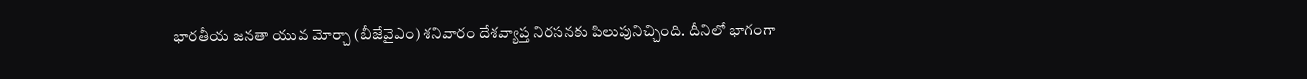భారతీయ జనతా యువ మోర్చా (బీజేవైఎం) శనివారం దేశవ్యాప్త నిరసనకు పిలుపునిచ్చింది. దీనిలో భాగంగా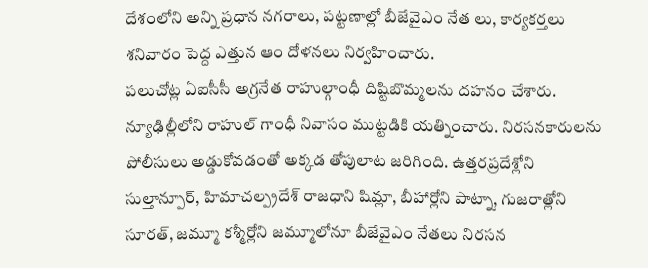దేశంలోని అన్ని ప్రధాన నగరాలు, పట్టణాల్లో బీజేవైఎం నేత లు, కార్యకర్తలు శనివారం పెద్ద ఎత్తున ఆం దోళనలు నిర్వహించారు.
పలుచోట్ల ఏఐసీసీ అగ్రనేత రాహుల్గాంధీ దిష్టిబొమ్మలను దహనం చేశారు. న్యూఢిల్లీలోని రాహుల్ గాంధీ నివాసం ముట్టడికి యత్నించారు. నిరసనకారులను పోలీసులు అడ్డుకోవడంతో అక్కడ తోపులాట జరిగింది. ఉత్తరప్రదేశ్లోని సుల్తాన్పూర్, హిమాచల్ప్రదేశ్ రాజధాని షిమ్లా, బీహార్లోని పాట్నా, గుజరాత్లోని సూరత్, జమ్మూ కశ్మీర్లోని జమ్మూలోనూ బీజేవైఎం నేతలు నిరసన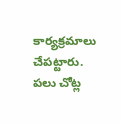కార్యక్రమాలు చేపట్టారు.
పలు చోట్ల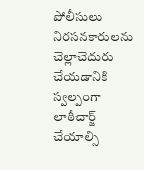పోలీసులు నిరసనకారులను చెల్లాచెదురు చేయడానికి స్వల్పంగా లాఠీచార్జ్ చేయాల్సి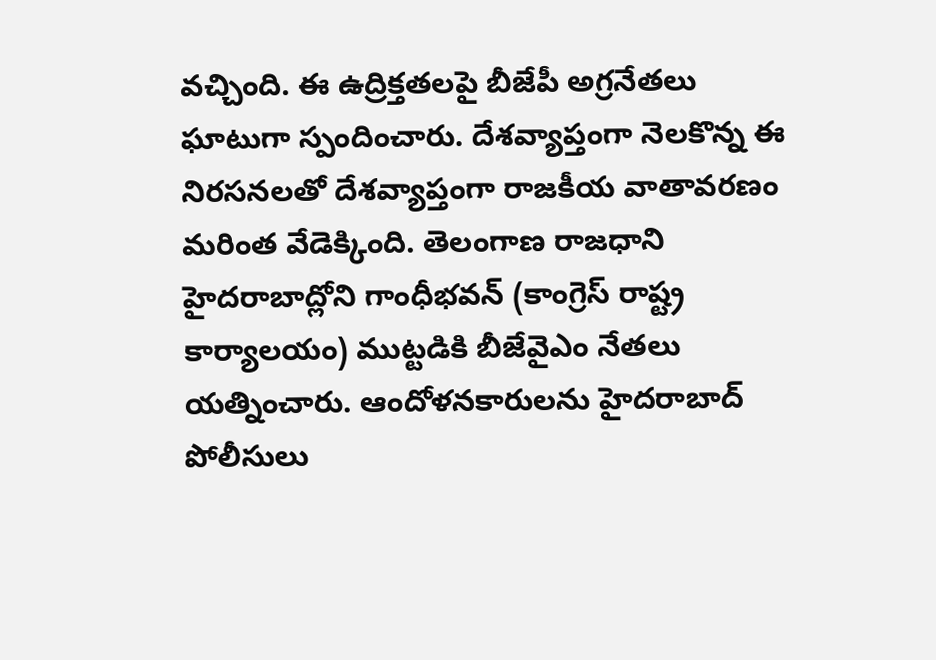వచ్చింది. ఈ ఉద్రిక్తతలపై బీజేపీ అగ్రనేతలు ఘాటుగా స్పందించారు. దేశవ్యాప్తంగా నెలకొన్న ఈ నిరసనలతో దేశవ్యాప్తంగా రాజకీయ వాతావరణం మరింత వేడెక్కింది. తెలంగాణ రాజధాని హైదరాబాద్లోని గాంధీభవన్ (కాంగ్రెస్ రాష్ట్ర కార్యాలయం) ముట్టడికి బీజేవైఎం నేతలు యత్నించారు. ఆందోళనకారులను హైదరాబాద్ పోలీసులు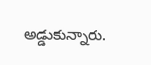అడ్డుకున్నారు.